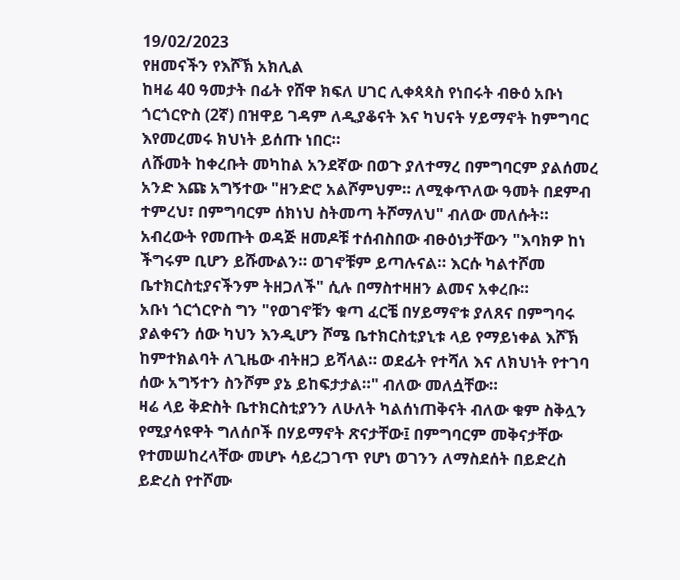19/02/2023
የዘመናችን የእሾኽ አክሊል
ከዛሬ 40 ዓመታት በፊት የሸዋ ክፍለ ሀገር ሊቀጳጳስ የነበሩት ብፁዕ አቡነ ጎርጎርዮስ (2ኛ) በዝዋይ ገዳም ለዲያቆናት እና ካህናት ሃይማኖት ከምግባር እየመረመሩ ክህነት ይሰጡ ነበር።
ለሹመት ከቀረቡት መካከል አንደኛው በወጉ ያለተማረ በምግባርም ያልሰመረ አንድ እጩ አግኝተው "ዘንድሮ አልሾምህም። ለሚቀጥለው ዓመት በደምብ ተምረህ፣ በምግባርም ሰክነህ ስትመጣ ትሾማለህ" ብለው መለሱት።
አብረውት የመጡት ወዳጅ ዘመዶቹ ተሰብስበው ብፁዕነታቸውን "እባክዎ ከነ ችግሩም ቢሆን ይሹሙልን። ወገኖቹም ይጣሉናል። እርሱ ካልተሾመ
ቤተክርስቲያናችንም ትዘጋለች" ሲሉ በማስተዛዘን ልመና አቀረቡ።
አቡነ ጎርጎርዮስ ግን "የወገኖቹን ቁጣ ፈርቼ በሃይማኖቱ ያለጸና በምግባሩ ያልቀናን ሰው ካህን እንዲሆን ሾሜ ቤተክርስቲያኒቱ ላይ የማይነቀል እሾኽ ከምተክልባት ለጊዜው ብትዘጋ ይሻላል። ወደፊት የተሻለ እና ለክህነት የተገባ ሰው አግኝተን ስንሾም ያኔ ይከፍታታል።" ብለው መለሷቸው።
ዛሬ ላይ ቅድስት ቤተክርስቲያንን ለሁለት ካልሰነጠቅናት ብለው ቁም ስቅሏን የሚያሳዩዋት ግለሰቦች በሃይማኖት ጽናታቸው፤ በምግባርም መቅናታቸው የተመሠከረላቸው መሆኑ ሳይረጋገጥ የሆነ ወገንን ለማስደሰት በይድረስ ይድረስ የተሾሙ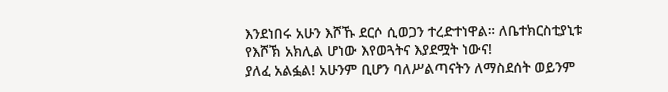እንደነበሩ አሁን እሾኹ ደርሶ ሲወጋን ተረድተነዋል። ለቤተክርስቲያኒቱ የእሾኽ አክሊል ሆነው እየወጓትና እያደሟት ነውና!
ያለፈ አልፏል! አሁንም ቢሆን ባለሥልጣናትን ለማስደሰት ወይንም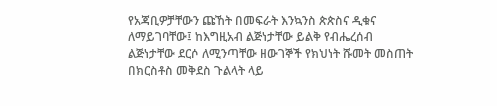የአጃቢዎቻቸውን ጩኸት በመፍራት እንኳንስ ጵጵስና ዲቁና ለማይገባቸው፤ ከእግዚአብ ልጅነታቸው ይልቅ የብሔረሰብ ልጅነታቸው ደርሶ ለሚንጣቸው ዘውገኞች የክህነት ሹመት መስጠት በክርስቶስ መቅደስ ጉልላት ላይ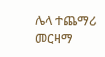ሌላ ተጨማሪ መርዛማ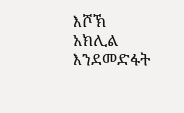እሾኽ አክሊል እንደመድፋት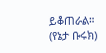ይቆጠራል።
(የኔታ ቡሩክ)